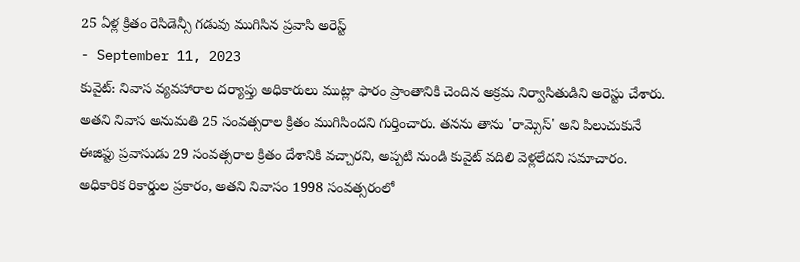25 ఏళ్ల క్రితం రెసిడెన్సీ గడువు ముగిసిన ప్రవాసి అరెస్ట్
- September 11, 2023
కువైట్: నివాస వ్యవహారాల దర్యాప్తు అధికారులు ముట్లా ఫారం ప్రాంతానికి చెందిన అక్రమ నిర్వాసితుడిని అరెస్టు చేశారు. అతని నివాస అనుమతి 25 సంవత్సరాల క్రితం ముగిసిందని గుర్తించారు. తనను తాను 'రామ్సెస్' అని పిలుచుకునే ఈజిప్టు ప్రవాసుడు 29 సంవత్సరాల క్రితం దేశానికి వచ్చారని, అప్పటి నుండి కువైట్ వదిలి వెళ్లలేదని సమాచారం. అధికారిక రికార్డుల ప్రకారం, అతని నివాసం 1998 సంవత్సరంలో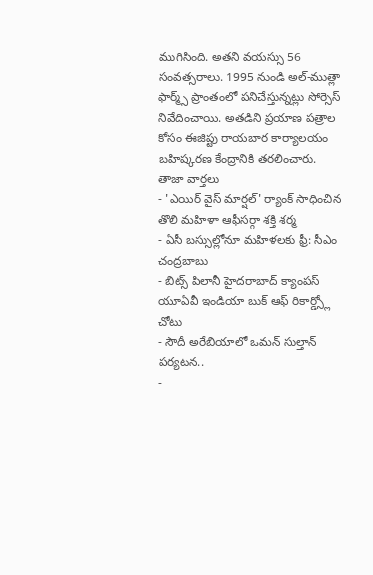ముగిసింది. అతని వయస్సు 56 సంవత్సరాలు. 1995 నుండి అల్-ముత్లా ఫార్మ్స్ ప్రాంతంలో పనిచేస్తున్నట్లు సోర్సెస్ నివేదించాయి. అతడిని ప్రయాణ పత్రాల కోసం ఈజిప్టు రాయబార కార్యాలయం బహిష్కరణ కేంద్రానికి తరలించారు.
తాజా వార్తలు
- 'ఎయిర్ వైస్ మార్షల్' ర్యాంక్ సాధించిన తొలి మహిళా ఆఫీసర్గా శక్తి శర్మ
- ఏసీ బస్సుల్లోనూ మహిళలకు ఫ్రీ: సీఎం చంద్రబాబు
- బిట్స్ పిలానీ హైదరాబాద్ క్యాంపస్ యూఏవీ ఇండియా బుక్ ఆఫ్ రికార్డ్స్లో చోటు
- సౌదీ అరేబియాలో ఒమన్ సుల్తాన్ పర్యటన..
-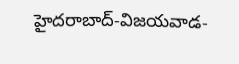హైదరాబాద్-విజయవాడ-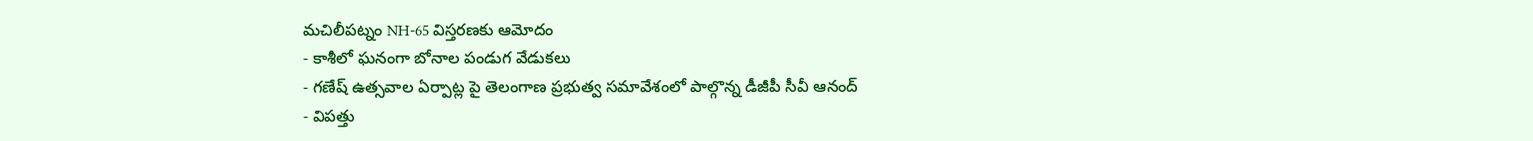మచిలీపట్నం NH-65 విస్తరణకు ఆమోదం
- కాశీలో ఘనంగా బోనాల పండుగ వేడుకలు
- గణేష్ ఉత్సవాల ఏర్పాట్ల పై తెలంగాణ ప్రభుత్వ సమావేశంలో పాల్గొన్న డీజీపీ సీవీ ఆనంద్
- విపత్తు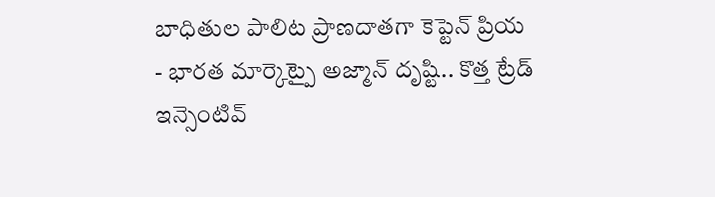బాధితుల పాలిట ప్రాణదాతగా కెప్టెన్ ప్రియ
- భారత మార్కెట్పై అజ్మాన్ దృష్టి.. కొత్త ట్రేడ్ ఇన్సెంటివ్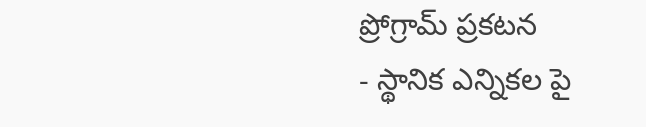ప్రోగ్రామ్ ప్రకటన
- స్థానిక ఎన్నికల పై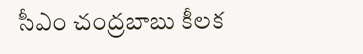సీఎం చంద్రబాబు కీలక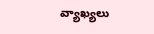వ్యాఖ్యలు